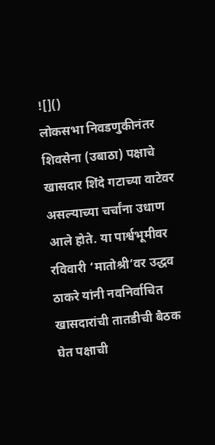![]()
लोकसभा निवडणुकीनंतर शिवसेना (उबाठा) पक्षाचे खासदार शिंदे गटाच्या वाटेवर असल्याच्या चर्चांना उधाण आले होते. या पार्श्वभूमीवर रविवारी ‘मातोश्री’वर उद्धव ठाकरे यांनी नवनिर्वाचित खासदारांची तातडीची बैठक घेत पक्षाची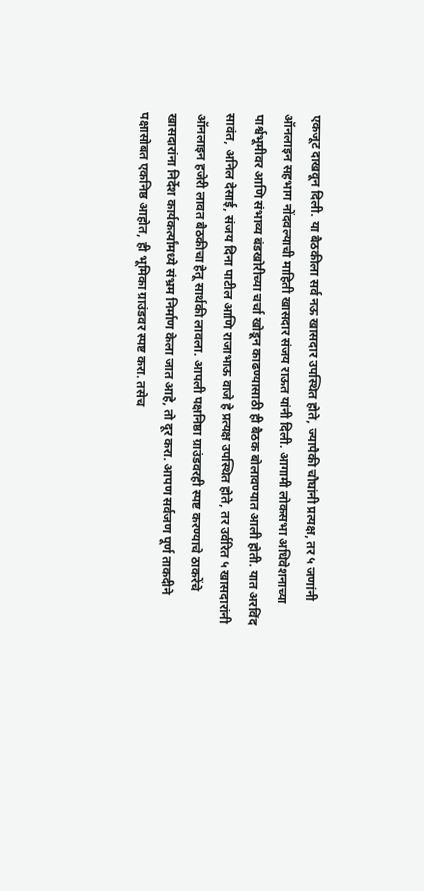एकजूट दाखवून दिली. या बैठकीला सर्व नऊ खासदार उपस्थित होते, ज्यापैकी चौघांनी प्रत्यक्ष, तर ५ जणांनी ऑनलाइन सहभाग नोंदवल्याची माहिती खासदार संजय राऊत यांनी दिली. आगामी लोकसभा अधिवेशनाच्या पार्श्वभूमीवर आणि संभाव्य बंडखोरीच्या चर्चा खोडून काढण्यासाठी ही बैठक बोलावण्यात आली होती. यात अरविंद सावंत, अनिल देसाई, संजय दिना पाटील आणि राजाभाऊ वाजे हे प्रत्यक्ष उपस्थित होते, तर उर्वरित ५ खासदारांनी ऑनलाइन हजेरी लावत बैठकीचा हेतू सार्थकी लावला. आपली पक्षनिष्ठा ग्राउंडवरही स्पष्ट करण्याचे ठाकरेंचे खासदारांना निर्देश कार्यकर्त्यांमध्ये संभ्रम निर्माण केला जात आहे, तो दूर करा. आपण सर्वजण पूर्ण ताकदीने पक्षासोबत एकनिष्ठ आहोत, ही भूमिका ग्राउंडवर स्पष्ट करा. तसेच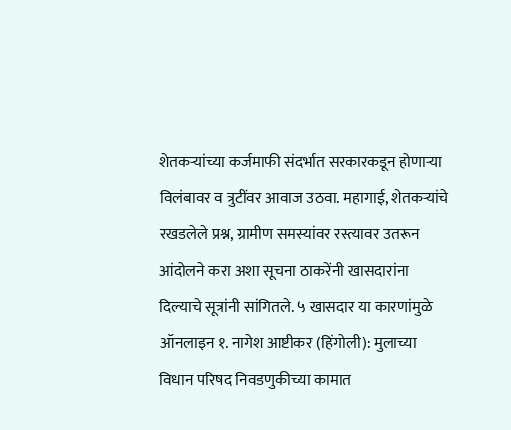शेतकऱ्यांच्या कर्जमाफी संदर्भात सरकारकडून होणाऱ्या विलंबावर व त्रुटींवर आवाज उठवा. महागाई, शेतकऱ्यांचे रखडलेले प्रश्न, ग्रामीण समस्यांवर रस्त्यावर उतरून आंदोलने करा अशा सूचना ठाकरेंनी खासदारांना दिल्याचे सूत्रांनी सांगितले. ५ खासदार या कारणांमुळे ऑनलाइन १. नागेश आष्टीकर (हिंगोली): मुलाच्या विधान परिषद निवडणुकीच्या कामात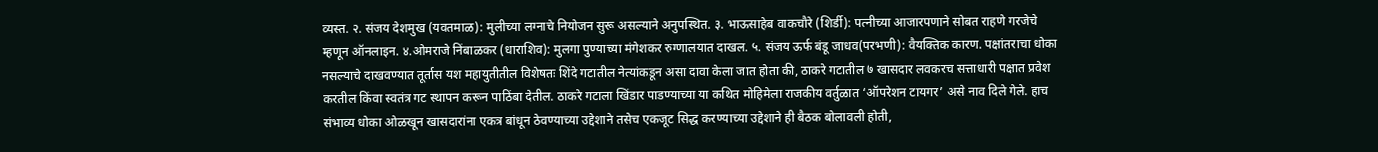व्यस्त. २. संजय देशमुख (यवतमाळ): मुलीच्या लग्नाचे नियोजन सुरू असल्याने अनुपस्थित. ३. भाऊसाहेब वाकचौरे (शिर्डी): पत्नीच्या आजारपणाने सोबत राहणे गरजेचे म्हणून ऑनलाइन. ४.ओमराजे निंबाळकर (धाराशिव): मुलगा पुण्याच्या मंगेशकर रुग्णालयात दाखल. ५. संजय ऊर्फ बंडू जाधव(परभणी): वैयक्तिक कारण. पक्षांतराचा धोका नसल्याचे दाखवण्यात तूर्तास यश महायुतीतील विशेषतः शिंदे गटातील नेत्यांकडून असा दावा केला जात होता की, ठाकरे गटातील ७ खासदार लवकरच सत्ताधारी पक्षात प्रवेश करतील किंवा स्वतंत्र गट स्थापन करून पाठिंबा देतील. ठाकरे गटाला खिंडार पाडण्याच्या या कथित मोहिमेला राजकीय वर्तुळात ‘ऑपरेशन टायगर’ असे नाव दिले गेले. हाच संभाव्य धोका ओळखून खासदारांना एकत्र बांधून ठेवण्याच्या उद्देशाने तसेच एकजूट सिद्ध करण्याच्या उद्देशाने ही बैठक बोलावली होती,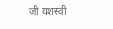जी यशस्वी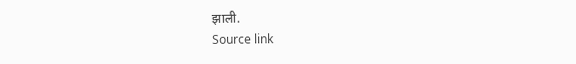झाली.
Source link